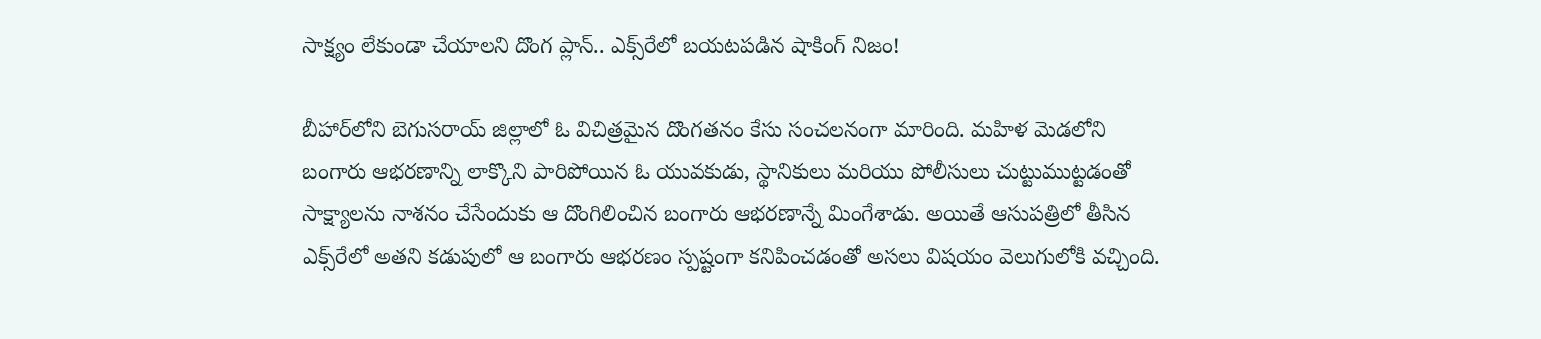సాక్ష్యం లేకుండా చేయాలని దొంగ ప్లాన్.. ఎక్స్‌రేలో బయటపడిన షాకింగ్ నిజం!

బీహార్‌లోని బెగుసరాయ్ జిల్లాలో ఓ విచిత్రమైన దొంగతనం కేసు సంచలనంగా మారింది. మహిళ మెడలోని బంగారు ఆభరణాన్ని లాక్కొని పారిపోయిన ఓ యువకుడు, స్థానికులు మరియు పోలీసులు చుట్టుముట్టడంతో సాక్ష్యాలను నాశనం చేసేందుకు ఆ దొంగిలించిన బంగారు ఆభరణాన్నే మింగేశాడు. అయితే ఆసుపత్రిలో తీసిన ఎక్స్‌రేలో అతని కడుపులో ఆ బంగారు ఆభరణం స్పష్టంగా కనిపించడంతో అసలు విషయం వెలుగులోకి వచ్చింది.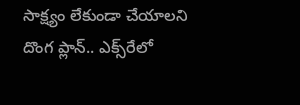సాక్ష్యం లేకుండా చేయాలని దొంగ ప్లాన్.. ఎక్స్‌రేలో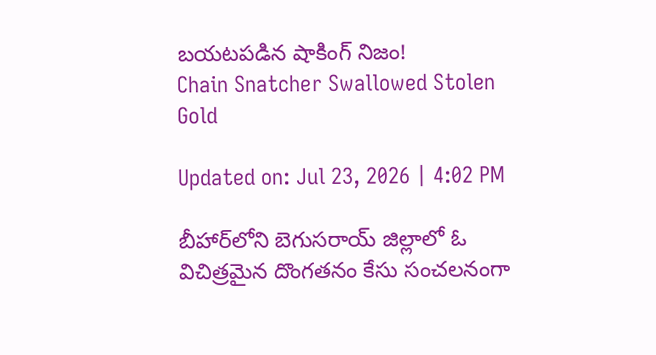బయటపడిన షాకింగ్ నిజం!
Chain Snatcher Swallowed Stolen Gold

Updated on: Jul 23, 2026 | 4:02 PM

బీహార్‌లోని బెగుసరాయ్ జిల్లాలో ఓ విచిత్రమైన దొంగతనం కేసు సంచలనంగా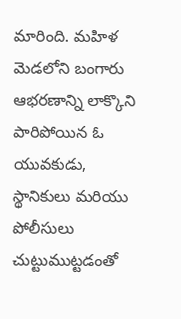మారింది. మహిళ మెడలోని బంగారు ఆభరణాన్ని లాక్కొని పారిపోయిన ఓ యువకుడు, స్థానికులు మరియు పోలీసులు చుట్టుముట్టడంతో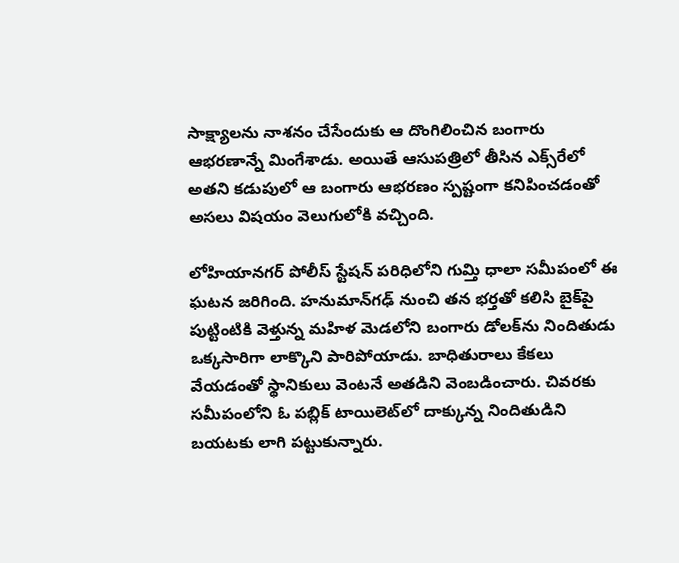సాక్ష్యాలను నాశనం చేసేందుకు ఆ దొంగిలించిన బంగారు ఆభరణాన్నే మింగేశాడు. అయితే ఆసుపత్రిలో తీసిన ఎక్స్‌రేలో అతని కడుపులో ఆ బంగారు ఆభరణం స్పష్టంగా కనిపించడంతో అసలు విషయం వెలుగులోకి వచ్చింది.

లోహియానగర్ పోలీస్ స్టేషన్ పరిధిలోని గుమ్తి ధాలా సమీపంలో ఈ ఘటన జరిగింది. హనుమాన్‌గఢ్ నుంచి తన భర్తతో కలిసి బైక్‌పై పుట్టింటికి వెళ్తున్న మహిళ మెడలోని బంగారు డోలక్‌ను నిందితుడు ఒక్కసారిగా లాక్కొని పారిపోయాడు. బాధితురాలు కేకలు వేయడంతో స్థానికులు వెంటనే అతడిని వెంబడించారు. చివరకు సమీపంలోని ఓ పబ్లిక్ టాయిలెట్‌లో దాక్కున్న నిందితుడిని బయటకు లాగి పట్టుకున్నారు.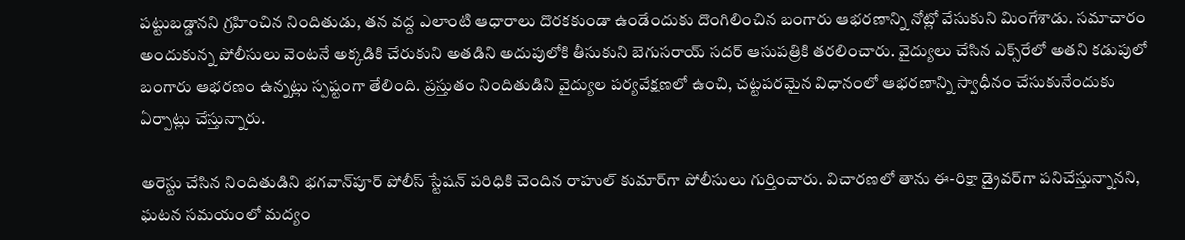పట్టుబడ్డానని గ్రహించిన నిందితుడు, తన వద్ద ఎలాంటి ఆధారాలు దొరకకుండా ఉండేందుకు దొంగిలించిన బంగారు ఆభరణాన్ని నోట్లో వేసుకుని మింగేశాడు. సమాచారం అందుకున్న పోలీసులు వెంటనే అక్కడికి చేరుకుని అతడిని అదుపులోకి తీసుకుని బెగుసరాయ్ సదర్ ఆసుపత్రికి తరలించారు. వైద్యులు చేసిన ఎక్స్‌రేలో అతని కడుపులో బంగారు ఆభరణం ఉన్నట్లు స్పష్టంగా తేలింది. ప్రస్తుతం నిందితుడిని వైద్యుల పర్యవేక్షణలో ఉంచి, చట్టపరమైన విధానంలో ఆభరణాన్ని స్వాధీనం చేసుకునేందుకు ఏర్పాట్లు చేస్తున్నారు.

అరెస్టు చేసిన నిందితుడిని భగవాన్‌పూర్ పోలీస్ స్టేషన్ పరిధికి చెందిన రాహుల్ కుమార్‌గా పోలీసులు గుర్తించారు. విచారణలో తాను ఈ-రిక్షా డ్రైవర్‌గా పనిచేస్తున్నానని, ఘటన సమయంలో మద్యం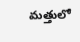మత్తులో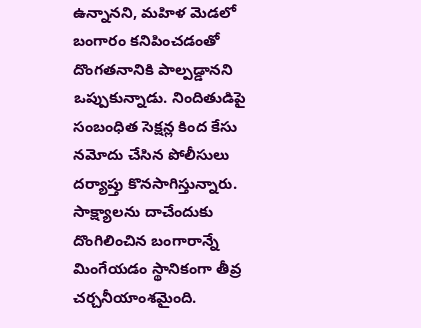ఉన్నానని, మహిళ మెడలో బంగారం కనిపించడంతో దొంగతనానికి పాల్పడ్డానని ఒప్పుకున్నాడు. నిందితుడిపై సంబంధిత సెక్షన్ల కింద కేసు నమోదు చేసిన పోలీసులు దర్యాప్తు కొనసాగిస్తున్నారు. సాక్ష్యాలను దాచేందుకు దొంగిలించిన బంగారాన్నే మింగేయడం స్థానికంగా తీవ్ర చర్చనీయాంశమైంది.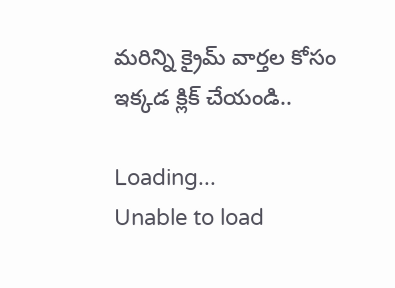మరిన్ని క్రైమ్ వార్తల కోసం ఇక్కడ క్లిక్ చేయండి..

Loading...
Unable to load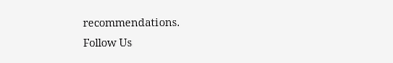recommendations.
Follow Us